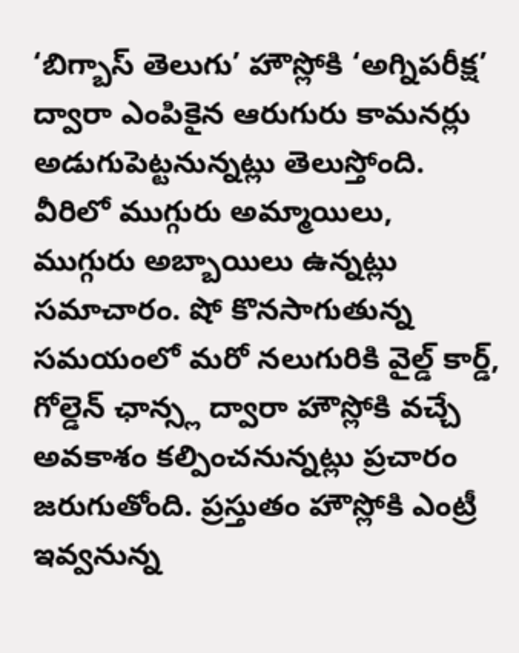‘బిగ్బాస్ తెలుగు’ హౌస్లోకి ‘అగ్నిపరీక్ష’ ద్వారా ఎంపికైన ఆరుగురు కామనర్లు అడుగుపెట్టనున్నట్లు తెలుస్తోంది. వీరిలో ముగ్గురు అమ్మాయిలు, ముగ్గురు అబ్బాయిలు ఉన్నట్లు సమాచారం. షో కొనసాగుతున్న సమయంలో మరో నలుగురికి వైల్డ్ కార్డ్, గోల్డెన్ ఛాన్స్ల ద్వారా హౌస్లోకి వచ్చే అవకాశం కల్పించనున్నట్లు ప్రచారం జరుగుతోంది. ప్రస్తుతం హౌస్లోకి ఎంట్రీ ఇవ్వనున్న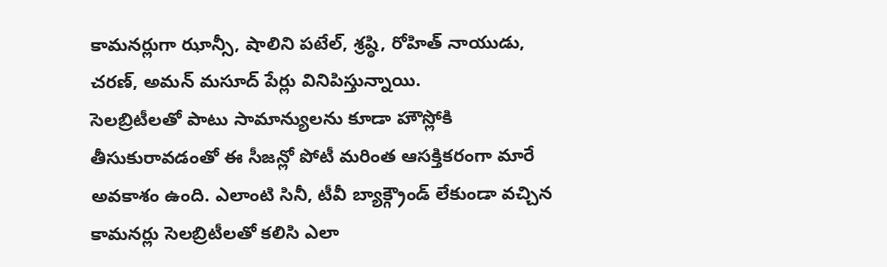కామనర్లుగా ఝాన్సీ, షాలిని పటేల్, శ్రష్ఠి, రోహిత్ నాయుడు, చరణ్, అమన్ మసూద్ పేర్లు వినిపిస్తున్నాయి.
సెలబ్రిటీలతో పాటు సామాన్యులను కూడా హౌస్లోకి తీసుకురావడంతో ఈ సీజన్లో పోటీ మరింత ఆసక్తికరంగా మారే అవకాశం ఉంది. ఎలాంటి సినీ, టీవీ బ్యాక్గ్రౌండ్ లేకుండా వచ్చిన కామనర్లు సెలబ్రిటీలతో కలిసి ఎలా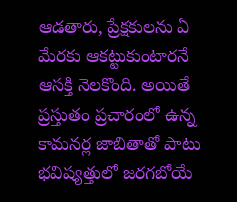ఆడతారు, ప్రేక్షకులను ఏ మేరకు ఆకట్టుకుంటారనే ఆసక్తి నెలకొంది. అయితే ప్రస్తుతం ప్రచారంలో ఉన్న కామనర్ల జాబితాతో పాటు భవిష్యత్తులో జరగబోయే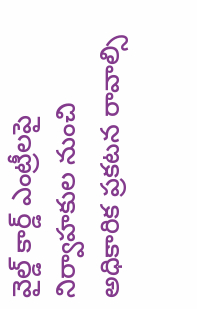వైల్డ్ కార్డ్ ఎంట్రీలపై నిర్వాహకుల నుంచి అధికారిక ప్రకటన రావాల్సి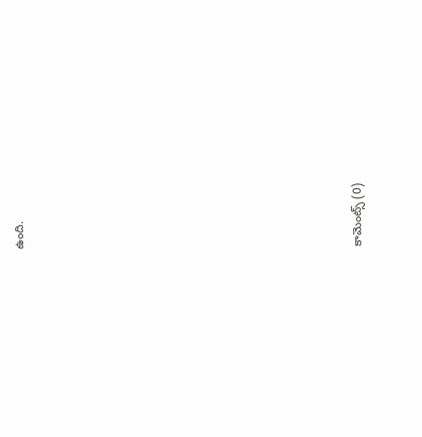ఉంది.













కామెంట్స్ (0)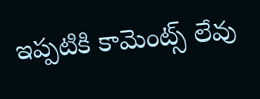ఇప్పటికి కామెంట్స్ లేవు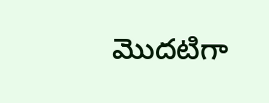మొదటిగా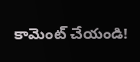కామెంట్ చేయండి!